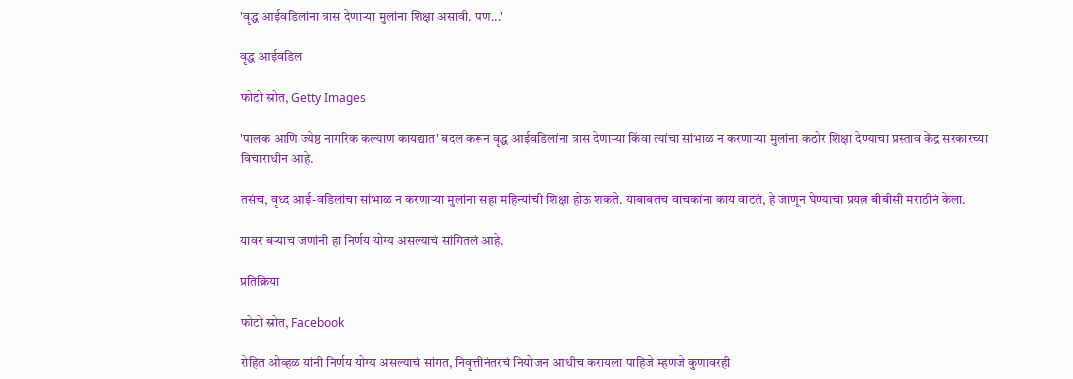'वृद्ध आईवडिलांना त्रास देणाऱ्या मुलांना शिक्षा असावी. पण...'

वृद्ध आईवडिल

फोटो स्रोत, Getty Images

'पालक आणि ज्येष्ठ नागरिक कल्याण कायद्यात' बदल करून वृद्ध आईवडिलांना त्रास देणाऱ्या किंवा त्यांचा सांभाळ न करणाऱ्या मुलांना कठोर शिक्षा देण्याचा प्रस्ताव केंद्र सरकारच्या विचाराधीन आहे.

तसंच, वृध्द आई-वडिलांचा सांभाळ न करणाऱ्या मुलांना सहा महिन्यांची शिक्षा होऊ शकते. याबाबतच वाचकांना काय वाटतं, हे जाणून घेण्याचा प्रयत्न बीबीसी मराठीनं केला.

यावर बऱ्याच जणांनी हा निर्णय योग्य असल्याचं सांगितलं आहे.

प्रतिक्रिया

फोटो स्रोत, Facebook

रोहित ओव्हळ यांनी निर्णय योग्य असल्याचं सांगत, निवृत्तीनंतरचं नियोजन आधीच करायला पाहिजे म्हणजे कुणावरही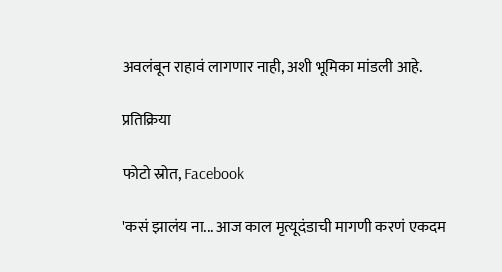अवलंबून राहावं लागणार नाही, अशी भूमिका मांडली आहे.

प्रतिक्रिया

फोटो स्रोत, Facebook

'कसं झालंय ना... आज काल मृत्यूदंडाची मागणी करणं एकदम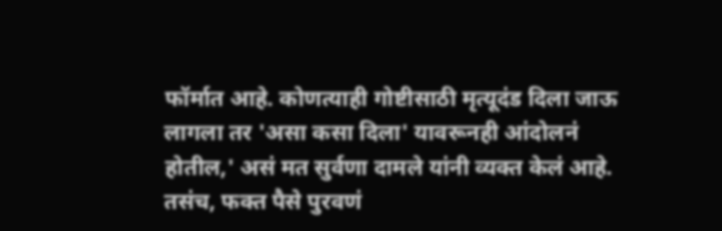फॉर्मात आहे. कोणत्याही गोष्टीसाठी मृत्यूदंड दिला जाऊ लागला तर 'असा कसा दिला' यावरूनही आंदोलनं होतील,' असं मत सुर्वणा दामले यांनी व्यक्त केलं आहे. तसंच, फक्त पैसे पुरवणं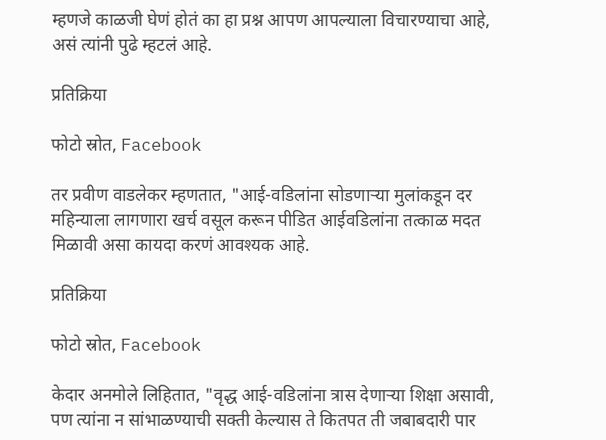म्हणजे काळजी घेणं होतं का हा प्रश्न आपण आपल्याला विचारण्याचा आहे, असं त्यांनी पुढे म्हटलं आहे.

प्रतिक्रिया

फोटो स्रोत, Facebook

तर प्रवीण वाडलेकर म्हणतात, "आई-वडिलांना सोडणाऱ्या मुलांकडून दर महिन्याला लागणारा खर्च वसूल करून पीडित आईवडिलांना तत्काळ मदत मिळावी असा कायदा करणं आवश्यक आहे.

प्रतिक्रिया

फोटो स्रोत, Facebook

केदार अनमोले लिहितात, "वृद्ध आई-वडिलांना त्रास देणाऱ्या शिक्षा असावी, पण त्यांना न सांभाळण्याची सक्ती केल्यास ते कितपत ती जबाबदारी पार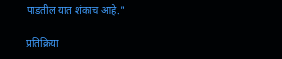पाडतील यात शंकाच आहे."

प्रतिक्रिया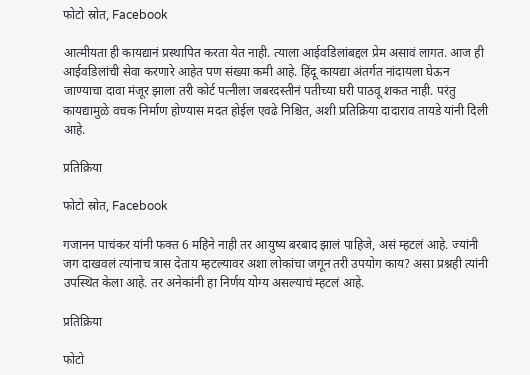फोटो स्रोत, Facebook

आत्मीयता ही कायद्यानं प्रस्थापित करता येत नाही. त्याला आईवडिलांबद्दल प्रेम असावं लागत. आज ही आईवडिलांची सेवा करणारे आहेत पण संख्या कमी आहे. हिंदू कायद्या अंतर्गत नांदायला घेऊन जाण्याचा दावा मंजूर झाला तरी कोर्ट पत्नीला जबरदस्तीनं पतीच्या घरी पाठवू शकत नाही. परंतु कायद्यामुळे वचक निर्माण होण्यास मदत होईल एवढे निश्चित, अशी प्रतिक्रिया दादाराव तायडे यांनी दिली आहे.

प्रतिक्रिया

फोटो स्रोत, Facebook

गजानन पाचंकर यांनी फक्त 6 महिने नाही तर आयुष्य बरबाद झालं पाहिजे, असं म्हटलं आहे. ज्यांनी जग दाखवलं त्यांनाच त्रास देताय म्हटल्यावर अशा लोकांचा जगून तरी उपयोग काय? असा प्रश्नही त्यांनी उपस्थित केला आहे. तर अनेकांनी हा निर्णय योग्य असल्याचं म्हटलं आहे.

प्रतिक्रिया

फोटो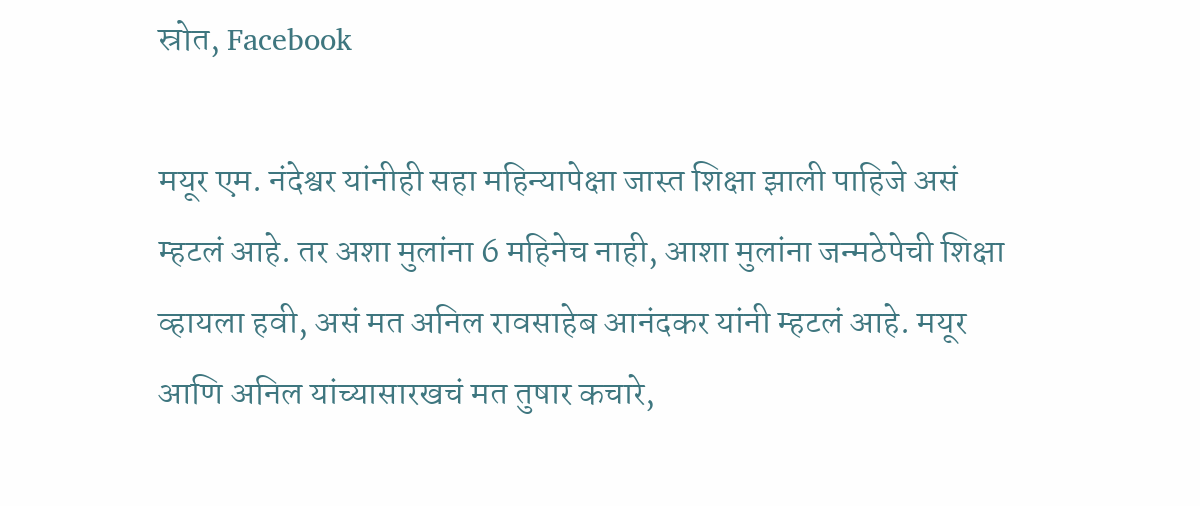स्रोत, Facebook

मयूर एम. नंदेश्वर यांनीही सहा महिन्यापेक्षा जास्त शिक्षा झाली पाहिजे असं म्हटलं आहे. तर अशा मुलांना 6 महिनेच नाही, आशा मुलांना जन्मठेपेची शिक्षा व्हायला हवी, असं मत अनिल रावसाहेब आनंदकर यांनी म्हटलं आहे. मयूर आणि अनिल यांच्यासारखचं मत तुषार कचारे,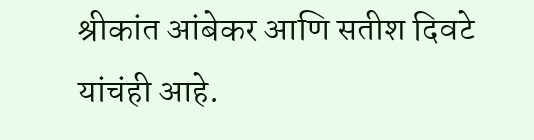श्रीकांत आंबेकर आणि सतीश दिवटे यांचंही आहे.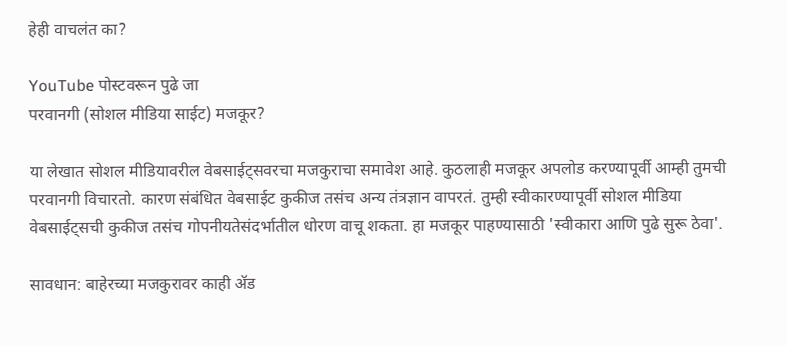हेही वाचलंत का?

YouTube पोस्टवरून पुढे जा
परवानगी (सोशल मीडिया साईट) मजकूर?

या लेखात सोशल मीडियावरील वेबसाईट्सवरचा मजकुराचा समावेश आहे. कुठलाही मजकूर अपलोड करण्यापूर्वी आम्ही तुमची परवानगी विचारतो. कारण संबंधित वेबसाईट कुकीज तसंच अन्य तंत्रज्ञान वापरतं. तुम्ही स्वीकारण्यापूर्वी सोशल मीडिया वेबसाईट्सची कुकीज तसंच गोपनीयतेसंदर्भातील धोरण वाचू शकता. हा मजकूर पाहण्यासाठी 'स्वीकारा आणि पुढे सुरू ठेवा'.

सावधान: बाहेरच्या मजकुरावर काही ॲड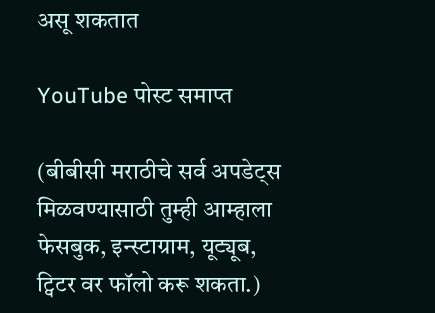असू शकतात

YouTube पोस्ट समाप्त

(बीबीसी मराठीचे सर्व अपडेट्स मिळवण्यासाठी तुम्ही आम्हाला फेसबुक, इन्स्टाग्राम, यूट्यूब, ट्विटर वर फॉलो करू शकता.)